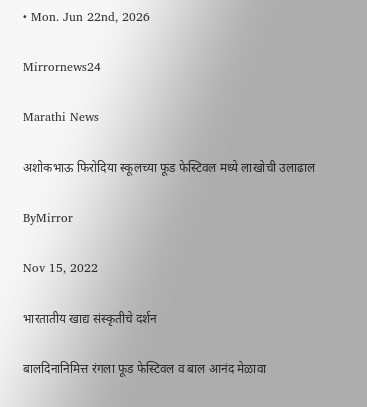• Mon. Jun 22nd, 2026

Mirrornews24

Marathi News

अशोकभाऊ फिरोदिया स्कूलच्या फूड फेस्टिवल मध्ये लाखोची उलाढाल

ByMirror

Nov 15, 2022

भारतातीय खाद्य संस्कृतीचे दर्शन

बालदिनानिमित्त रंगला फूड फेस्टिवल व बाल आनंद मेळावा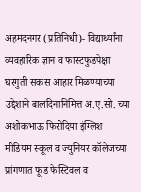अहमदनगर (प्रतिनिधी)- विद्यार्थ्यांना व्यवहारिक ज्ञान व फास्टफुडपेक्षा घरगुती सकस आहार मिळण्याच्या उद्देशाने बालदिनानिमित्त अ.ए.सो. च्या अशोकभाऊ फिरोदिया इंग्लिश मीडियम स्कूल व ज्युनियर कॉलेजच्या प्रांगणात फूड फेस्टिवल व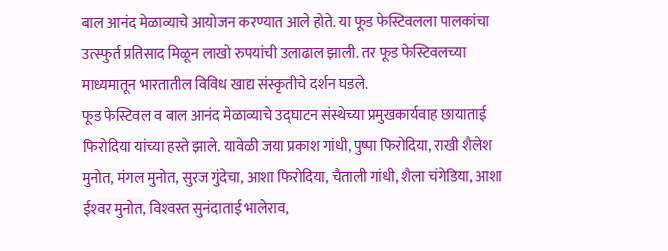बाल आनंद मेळाव्याचे आयोजन करण्यात आले होते. या फूड फेस्टिवलला पालकांचा उत्स्फुर्त प्रतिसाद मिळून लाखो रुपयांची उलाढाल झाली. तर फूड फेस्टिवलच्या माध्यमातून भारतातील विविध खाद्य संस्कृतीचे दर्शन घडले.
फूड फेस्टिवल व बाल आनंद मेळाव्याचे उद्घाटन संस्थेच्या प्रमुखकार्यवाह छायाताई फिरोदिया यांच्या हस्ते झाले. यावेळी जया प्रकाश गांधी, पुष्पा फिरोदिया, राखी शैलेश मुनोत, मंगल मुनोत, सुरज गुंदेचा, आशा फिरोदिया, चैताली गांधी, शैला चंगेडिया, आशा ईश्‍वर मुनोत, विश्‍वस्त सुनंदाताई भालेराव,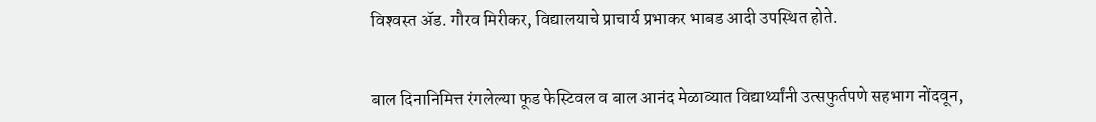विश्‍वस्त अ‍ॅड. गौरव मिरीकर, विद्यालयाचे प्राचार्य प्रभाकर भाबड आदी उपस्थित होते.


बाल दिनानिमित्त रंगलेल्या फूड फेस्टिवल व बाल आनंद मेळाव्यात विद्यार्थ्यांनी उत्सफुर्तपणे सहभाग नोंदवून,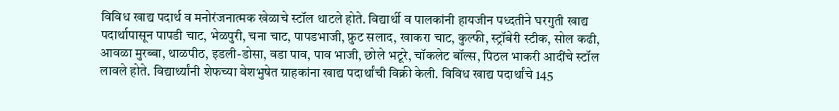विविध खाद्य पदार्थ व मनोरंजनात्मक खेळाचे स्टॉल थाटले होते. विद्यार्थी व पालकांनी हायजीन पध्दतीने घरगुती खाद्य पदार्थापासून पापडी चाट, भेळपुरी, चना चाट, पापडभाजी, फ्रुट सलाद, खाकरा चाट, कुल्फी, स्ट्रॉबेरी स्टीक, सोल कढी, आवळा मुरब्बा, थाळपीठ, इडली-डोसा, वडा पाव, पाव भाजी, छोले भटूरे, चॉकलेट बॉल्स, पिठल भाकरी आदींचे स्टॉल लावले होते. विद्यार्थ्यांनी शेफच्या वेशभुषेत ग्राहकांना खाद्य पदार्थांची विक्री केली. विविध खाद्य पदार्थांचे 145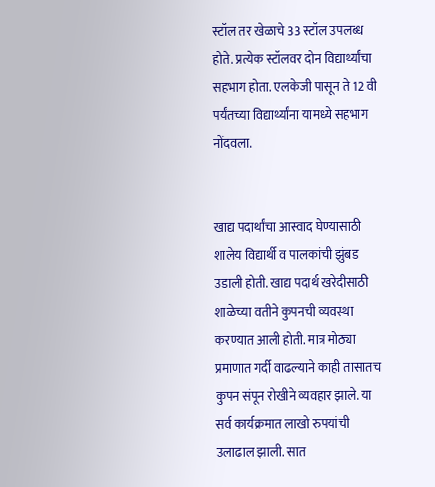स्टॉल तर खेळाचे 33 स्टॉल उपलब्ध होते. प्रत्येक स्टॉलवर दोन विद्यार्थ्यांचा सहभाग होता. एलकेजी पासून ते 12 वी पर्यंतच्या विद्यार्थ्यांना यामध्ये सहभाग नोंदवला.


खाद्य पदार्थांचा आस्वाद घेण्यासाठी शालेय विद्यार्थी व पालकांची झुंबड उडाली होती. खाद्य पदार्थ खरेदीसाठी शाळेच्या वतीने कुपनची व्यवस्था करण्यात आली होती. मात्र मोठ्या प्रमाणात गर्दी वाढल्याने काही तासातच कुपन संपून रोखीने व्यवहार झाले. या सर्व कार्यक्रमात लाखो रुपयांची उलाढाल झाली. सात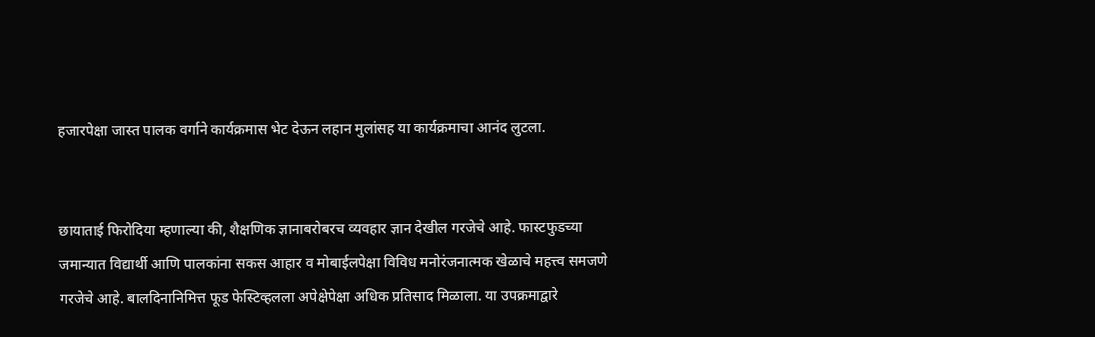हजारपेक्षा जास्त पालक वर्गाने कार्यक्रमास भेट देऊन लहान मुलांसह या कार्यक्रमाचा आनंद लुटला.


छायाताई फिरोदिया म्हणाल्या की, शैक्षणिक ज्ञानाबरोबरच व्यवहार ज्ञान देखील गरजेचे आहे. फास्टफुडच्या जमान्यात विद्यार्थी आणि पालकांना सकस आहार व मोबाईलपेक्षा विविध मनोरंजनात्मक खेळाचे महत्त्व समजणे गरजेचे आहे. बालदिनानिमित्त फूड फेस्टिव्हलला अपेक्षेपेक्षा अधिक प्रतिसाद मिळाला. या उपक्रमाद्वारे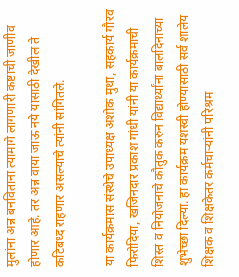मुलांना अन्न बनविताना त्यामागे लागणारी कष्टाची जाणीव होणार आहे. तर अन्न वाया जाऊ नये यासाठी देखील ते कटिबध्द राहणार असल्याचे त्यांनी सांगितले.

या कार्यक्रमास संस्थेचे उपाध्यक्ष अशोक मुथा, सहकार्य गौरव फिरोदिया, खजिनदार प्रकाश गांधी यांनी या कार्यक्रमाची शिस्त व नियोजनाचे कौतुक करुन विद्यार्थ्यांना बालदिनाच्या शुभेच्छा दिल्या. हा कार्यक्रम यशस्वी होण्यासाठी सर्व शालेय शिक्षक व शिक्षकेतर कर्मचार्‍यांनी परिश्रम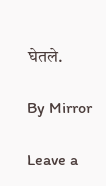घेतले.

By Mirror

Leave a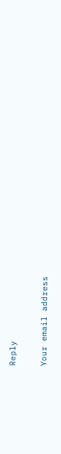Reply

Your email address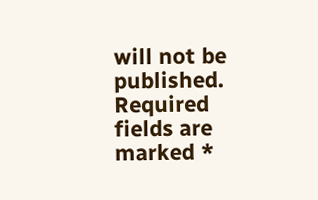will not be published. Required fields are marked *